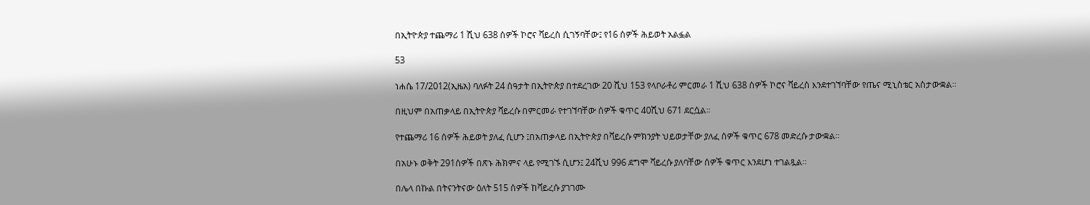በኢትዮጵያ ተጨማሪ 1 ሺህ 638 ሰዎች ኮሮና ቫይረስ ሲገኝባቸው፤ የ16 ሰዎች ሕይወት አልፏል

53

ነሐሴ 17/2012(ኢዜአ) ባለፉት 24 ሰዓታት በኢትዮጵያ በተደረገው 20 ሺህ 153 የላቦራቶሪ ምርመራ 1 ሺህ 638 ሰዎች ኮሮና ቫይረስ እንደተገኘባቸው የጤና ሚኒስቴር አስታውቋል።

በዚህም በአጠቃላይ በኢትዮጵያ ቫይረሱ በምርመራ የተገኘባቸው ሰዎች ቁጥር 40ሺህ 671 ደርሷል፡፡

የተጨማሪ 16 ሰዎች ሕይወት ያለፈ ሲሆን ፤በአጠቃላይ በኢትዮጵያ በቫይረሱ ምክንያት ህይወታቸው ያለፈ ሰዎች ቁጥር 678 መድረሱ ታውቋል።

በአሁኑ ወቅት 291ሰዎች በጽኑ ሕክምና ላይ የሚገኙ ሲሆን፤ 24ሺህ 996 ደግሞ ቫይረሱ ያለባቸው ሰዎች ቁጥር እንደሆነ ተገልጿል።

በሌላ በኩል በትናንትናው ዕለት 515 ሰዎች ከቫይረሱ ያገገሙ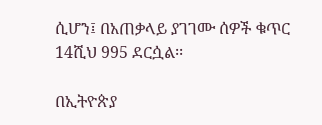ሲሆን፤ በአጠቃላይ ያገገሙ ሰዎች ቁጥር 14ሺህ 995 ደርሷል፡፡

በኢትዮጵያ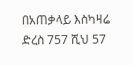በአጠቃላይ እስካዛሬ ድረስ 757 ሺህ 57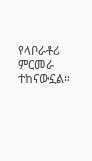የላቦራቶሪ ምርመራ ተከናውኗል።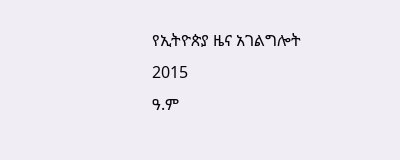የኢትዮጵያ ዜና አገልግሎት
2015
ዓ.ም